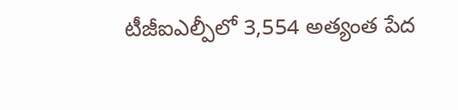టీజీఐఎల్పీలో 3,554 అత్యంత పేద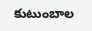కుటుంబాల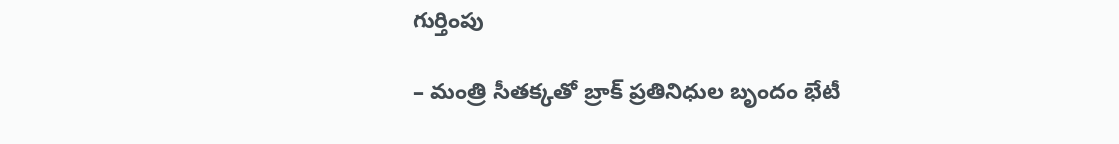గుర్తింపు

– మంత్రి సీతక్కతో బ్రాక్ ప్రతినిధుల బృందం భేటీ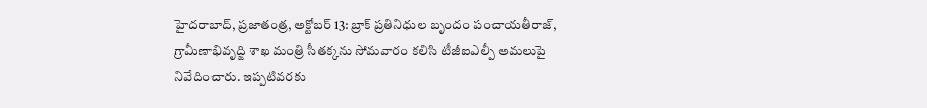హైదరాబాద్, ప్రజాతంత్ర, అక్టోబర్ 13: బ్రాక్ ప్రతినిధుల బృందం పంచాయతీరాజ్, గ్రామీణాభివృద్ఙి శాఖ మంత్రి సీతక్కను సోమవారం కలిసి టీజీఐఎల్పీ అమలుపై నివేదించారు. ఇప్పటివరకు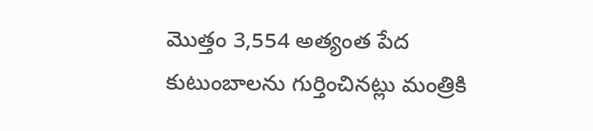మొత్తం 3,554 అత్యంత పేద కుటుంబాలను గుర్తించినట్లు మంత్రికి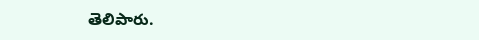తెలిపారు.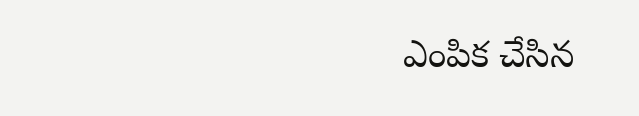ఎంపిక చేసిన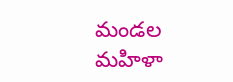మండల మహిళా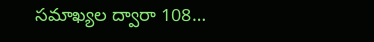సమాఖ్యల ద్వారా 108…